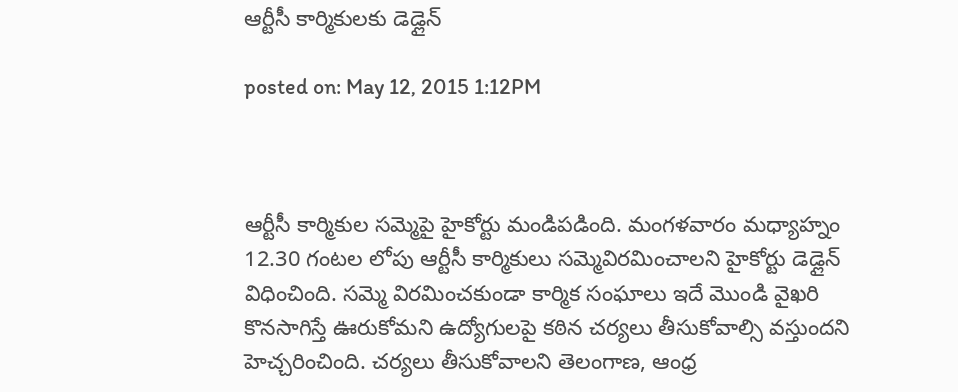ఆర్టీసీ కార్మికులకు డెడ్లైన్

posted on: May 12, 2015 1:12PM



ఆర్టీసీ కార్మికుల సమ్మెపై హైకోర్టు మండిపడింది. మంగళవారం మధ్యాహ్నం 12.30 గంటల లోపు ఆర్టీసీ కార్మికులు సమ్మెవిరమించాలని హైకోర్టు డెడ్లైన్ విధించింది. సమ్మె విరమించకుండా కార్మిక సంఘాలు ఇదే మొండి వైఖరి కొనసాగిస్తే ఊరుకోమని ఉద్యోగులపై కఠిన చర్యలు తీసుకోవాల్సి వస్తుందని హెచ్చరించింది. చర్యలు తీసుకోవాలని తెలంగాణ, ఆంధ్ర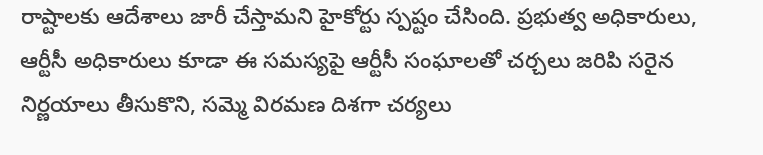రాష్టాలకు ఆదేశాలు జారీ చేస్తామని హైకోర్టు స్పష్టం చేసింది. ప్రభుత్వ అధికారులు, ఆర్టీసీ అధికారులు కూడా ఈ సమస్యపై ఆర్టీసీ సంఘాలతో చర్చలు జరిపి సరైన నిర్ణయాలు తీసుకొని, సమ్మె విరమణ దిశగా చర్యలు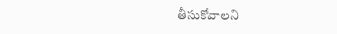తీసుకోవాలని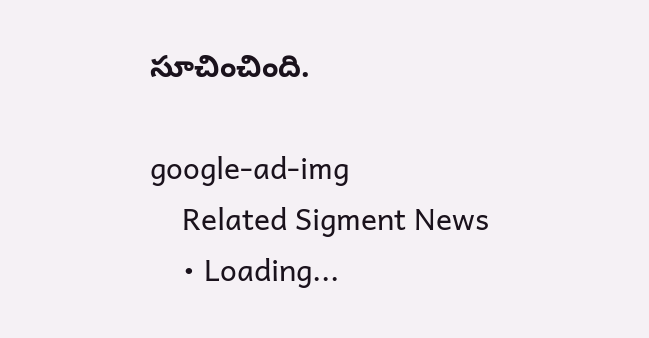సూచించింది.

google-ad-img
    Related Sigment News
    • Loading...